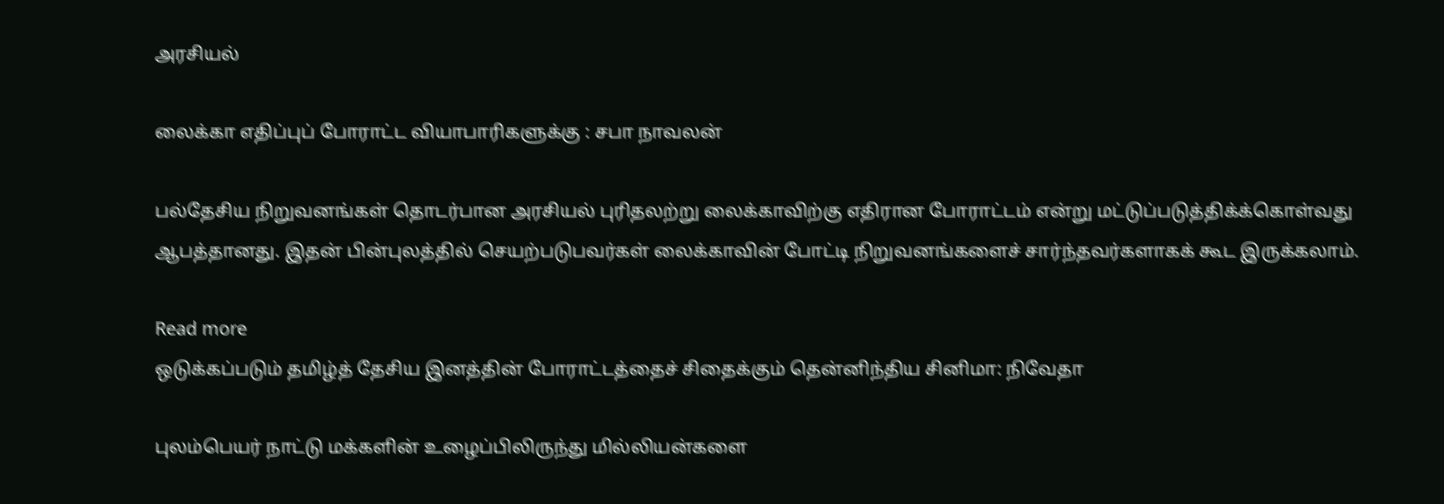அரசியல்

லைக்கா எதிப்புப் போராட்ட வியாபாரிகளுக்கு : சபா நாவலன்

பல்தேசிய நிறுவனங்கள் தொடர்பான அரசியல் புரிதலற்று லைக்காவிற்கு எதிரான போராட்டம் என்று மட்டுப்படுத்திக்க்கொள்வது ஆபத்தானது. இதன் பின்புலத்தில் செயற்படுபவர்கள் லைக்காவின் போட்டி நிறுவனங்களைச் சார்ந்தவர்களாகக் கூட இருக்கலாம்.

Read more
ஒடுக்கப்படும் தமிழ்த் தேசிய இனத்தின் போராட்டத்தைச் சிதைக்கும் தென்னிந்திய சினிமா: நிவேதா

புலம்பெயர் நாட்டு மக்களின் உழைப்பிலிருந்து மில்லியன்களை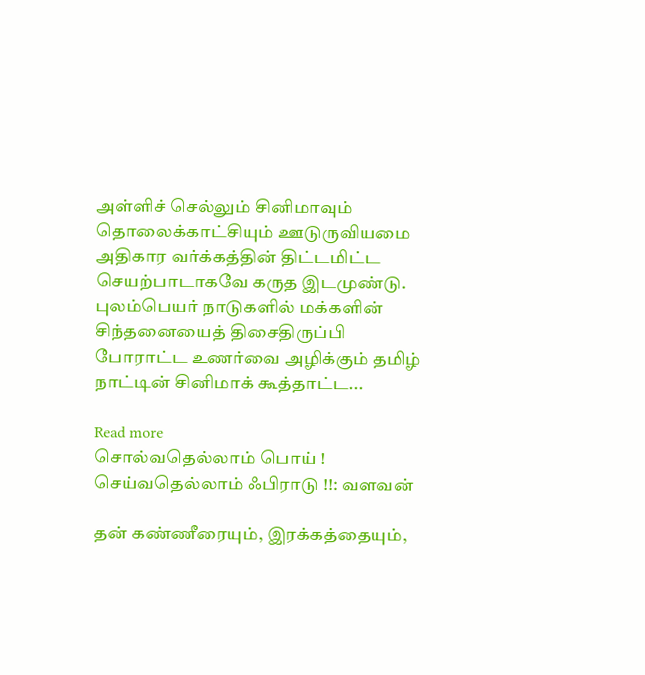அள்ளிச் செல்லும் சினிமாவும் தொலைக்காட்சியும் ஊடுருவியமை அதிகார வர்க்கத்தின் திட்டமிட்ட செயற்பாடாகவே கருத இடமுண்டு. புலம்பெயர் நாடுகளில் மக்களின் சிந்தனையைத் திசைதிருப்பி போராட்ட உணர்வை அழிக்கும் தமிழ் நாட்டின் சினிமாக் கூத்தாட்ட...

Read more
சொல்வதெல்லாம் பொய் ! செய்வதெல்லாம் ஃபிராடு !!: வளவன்

தன் கண்ணீரையும், இரக்கத்தையும்,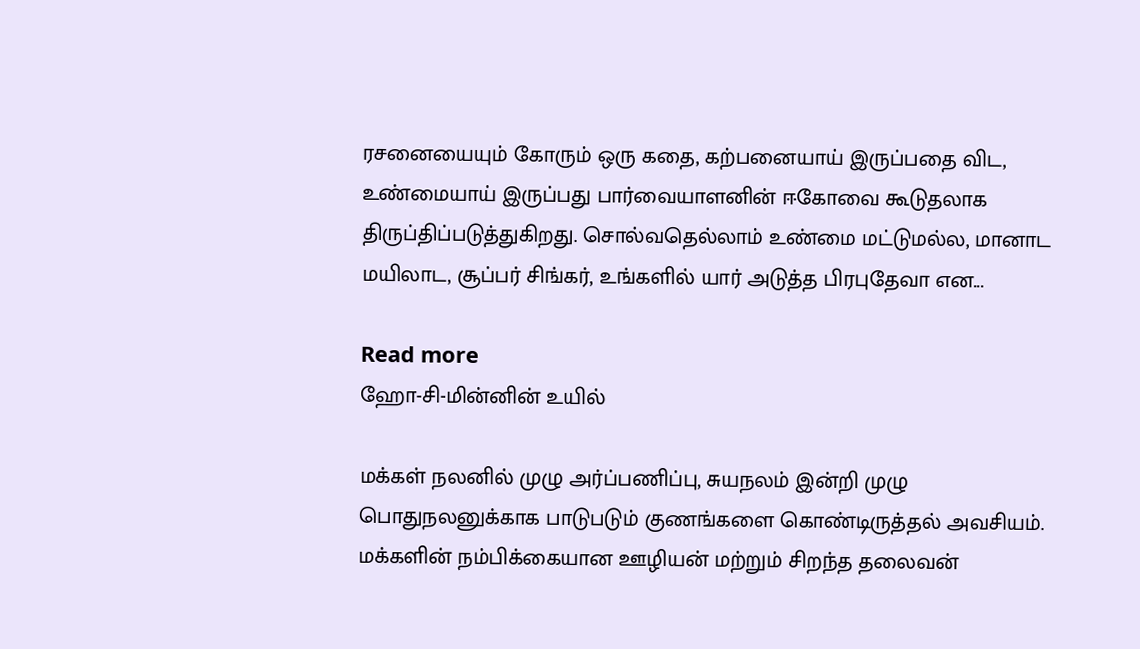ரசனையையும் கோரும் ஒரு கதை, கற்பனையாய் இருப்பதை விட, உண்மையாய் இருப்பது பார்வையாளனின் ஈகோவை கூடுதலாக திருப்திப்படுத்துகிறது. சொல்வதெல்லாம் உண்மை மட்டுமல்ல, மானாட மயிலாட, சூப்பர் சிங்கர், உங்களில் யார் அடுத்த பிரபுதேவா என...

Read more
ஹோ-சி-மின்னின் உயில்

மக்கள் நலனில் முழு அர்ப்பணிப்பு, சுயநலம் இன்றி முழு பொதுநலனுக்காக பாடுபடும் குணங்களை கொண்டிருத்தல் அவசியம். மக்களின் நம்பிக்கையான ஊழியன் மற்றும் சிறந்த தலைவன்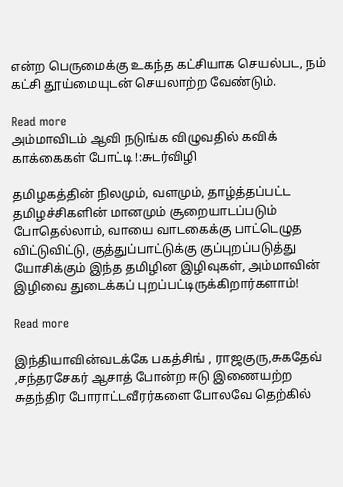என்ற பெருமைக்கு உகந்த கட்சியாக செயல்பட, நம் கட்சி தூய்மையுடன் செயலாற்ற வேண்டும்.

Read more
அம்மாவிடம் ஆவி நடுங்க விழுவதில் கவிக் காக்கைகள் போட்டி !:சுடர்விழி

தமிழகத்தின் நிலமும், வளமும், தாழ்த்தப்பட்ட தமிழச்சிகளின் மானமும் சூறையாடப்படும் போதெல்லாம், வாயை வாடகைக்கு பாட்டெழுத விட்டுவிட்டு, குத்துப்பாட்டுக்கு குப்புறப்படுத்து யோசிக்கும் இந்த தமிழின இழிவுகள், அம்மாவின் இழிவை துடைக்கப் புறப்பட்டிருக்கிறார்களாம்!

Read more

இந்தியாவின்வடக்கே பகத்சிங் , ராஜகுரு,சுகதேவ் ,சந்தரசேகர் ஆசாத் போன்ற ஈடு இணையற்ற சுதந்திர போராட்டவீரர்களை போலவே தெற்கில்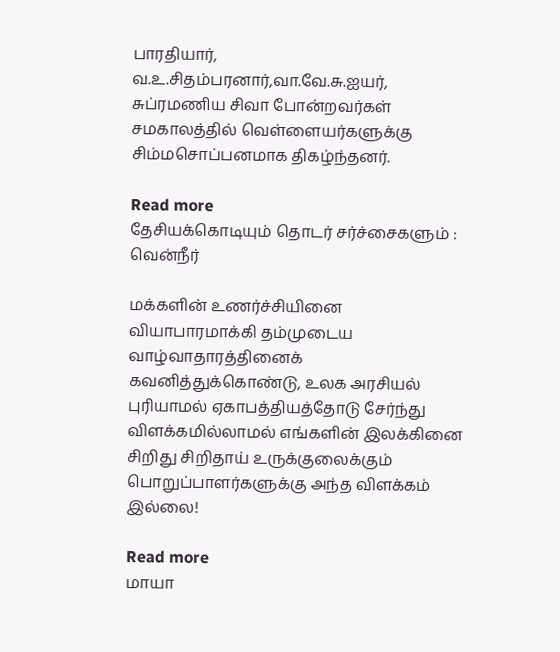பாரதியார், வ.உ.சிதம்பரனார்,வா.வே.சு.ஐயர், சுப்ரமணிய சிவா போன்றவர்கள் சமகாலத்தில் வெள்ளையர்களுக்கு சிம்மசொப்பனமாக திகழ்ந்தனர்.

Read more
தேசியக்கொடியும் தொடர் சர்ச்சைகளும் : வென்நீர்

மக்களின் உணர்ச்சியினை வியாபாரமாக்கி தம்முடைய வாழ்வாதாரத்தினைக் கவனித்துக்கொண்டு, உலக அரசியல் புரியாமல் ஏகாபத்தியத்தோடு சேர்ந்து விளக்கமில்லாமல் எங்களின் இலக்கினை சிறிது சிறிதாய் உருக்குலைக்கும் பொறுப்பாளர்களுக்கு அந்த விளக்கம் இல்லை!

Read more
மாயா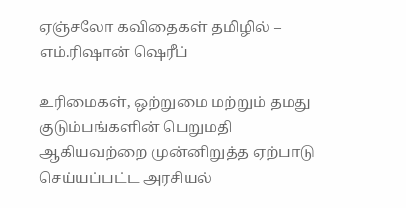ஏஞ்சலோ கவிதைகள் தமிழில் – எம்.ரிஷான் ஷெரீப்

உரிமைகள், ஒற்றுமை மற்றும் தமது குடும்பங்களின் பெறுமதி ஆகியவற்றை முன்னிறுத்த ஏற்பாடு செய்யப்பட்ட அரசியல்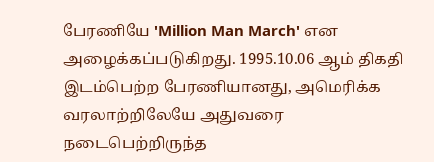பேரணியே 'Million Man March' என அழைக்கப்படுகிறது. 1995.10.06 ஆம் திகதி இடம்பெற்ற பேரணியானது, அமெரிக்க வரலாற்றிலேயே அதுவரை நடைபெற்றிருந்த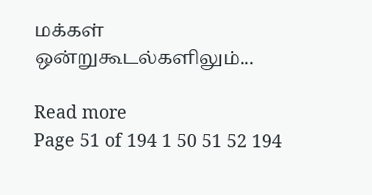மக்கள் ஒன்றுகூடல்களிலும்...

Read more
Page 51 of 194 1 50 51 52 194